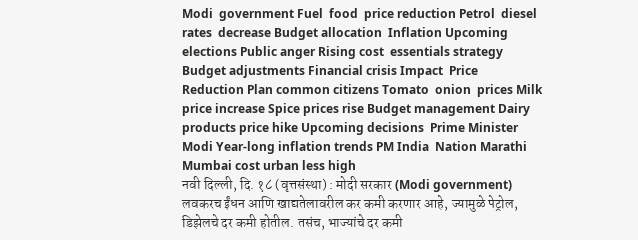Modi  government Fuel  food  price reduction Petrol  diesel  rates  decrease Budget allocation  Inflation Upcoming elections Public anger Rising cost  essentials strategy Budget adjustments Financial crisis Impact  Price Reduction Plan common citizens Tomato  onion  prices Milk price increase Spice prices rise Budget management Dairy products price hike Upcoming decisions  Prime Minister Modi Year-long inflation trends PM India  Nation Marathi Mumbai cost urban less high
नवी दिल्ली, दि. १८ (वृत्तसंस्था) : मोदी सरकार (Modi government) लवकरच ईंधन आणि खाद्यतेलावरील कर कमी करणार आहे, ज्यामुळे पेट्रोल, डिझेलचे दर कमी होतील. तसंच, भाज्यांचे दर कमी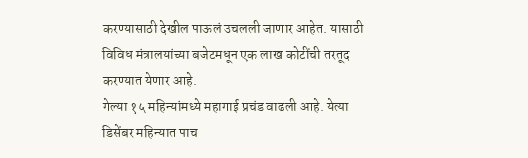करण्यासाठी देखील पाऊलं उचलली जाणार आहेत. यासाठी विविध मंत्रालयांच्या बजेटमधून एक लाख कोटींची तरतूद करण्यात येणार आहे.
गेल्या १५ महिन्यांमध्ये महागाई प्रचंड वाढली आहे. येत्या डिसेंबर महिन्यात पाच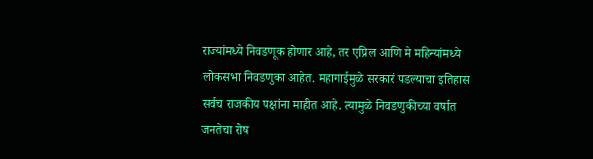राज्यांमध्ये निवडणूक होणार आहे, तर एप्रिल आणि मे महिन्यांमध्ये लोकसभा निवडणुका आहेत. महागाईमुळे सरकारं पडल्याचा इतिहास सर्वच राजकीय पक्षांना माहीत आहे. त्यामुळे निवडणुकीच्या वर्षात जनतेचा रोष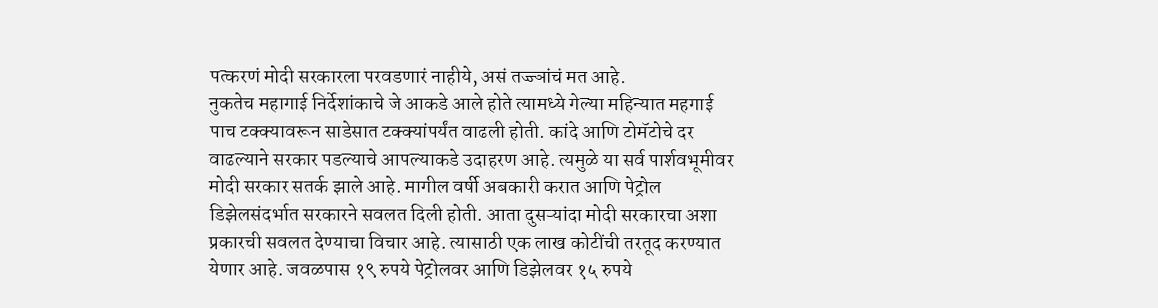पत्करणं मोदी सरकारला परवडणारं नाहीये, असं तज्ज्ञांचं मत आहे.
नुकतेच महागाई निर्देशांकाचे जे आकडे आले होते त्यामध्ये गेल्या महिन्यात महगाई पाच टक्क्यावरून साडेसात टक्क्यांपर्यंत वाढली होती. कांदे आणि टोमॅटोचे दर वाढल्याने सरकार पडल्याचे आपल्याकडे उदाहरण आहे. त्यमुळे या सर्व पार्शवभूमीवर मोदी सरकार सतर्क झाले आहे. मागील वर्षी अबकारी करात आणि पेट्रोल डिझेलसंदर्भात सरकारने सवलत दिली होती. आता दुसऱ्यांदा मोदी सरकारचा अशा प्रकारची सवलत देण्याचा विचार आहे. त्यासाठी एक लाख कोटींची तरतूद करण्यात येणार आहे. जवळपास १९ रुपये पेट्रोलवर आणि डिझेलवर १५ रुपये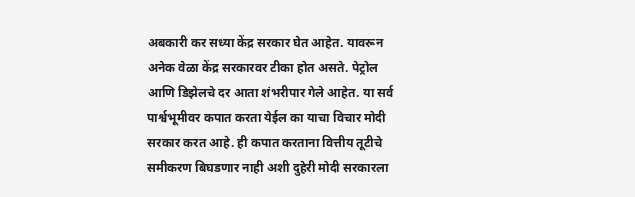अबकारी कर सध्या केंद्र सरकार घेत आहेत. यावरून अनेक वेळा केंद्र सरकारवर टीका होत असते. पेट्रोल आणि डिझेलचे दर आता शंभरीपार गेले आहेत. या सर्व पार्श्वभूमीवर कपात करता येईल का याचा विचार मोदी सरकार करत आहे. ही कपात करताना वित्तीय तूटीचे समीकरण बिघडणार नाही अशी दुहेरी मोदी सरकारला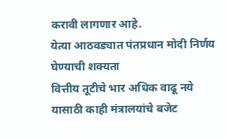करावी लागणार आहे.
येत्या आठवड्यात पंतप्रधान मोदी निर्णय घेण्याची शक्यता
वित्तीय तूटीचे भार अधिक वाढू नये यासाठी काही मंत्रालयांचे बजेट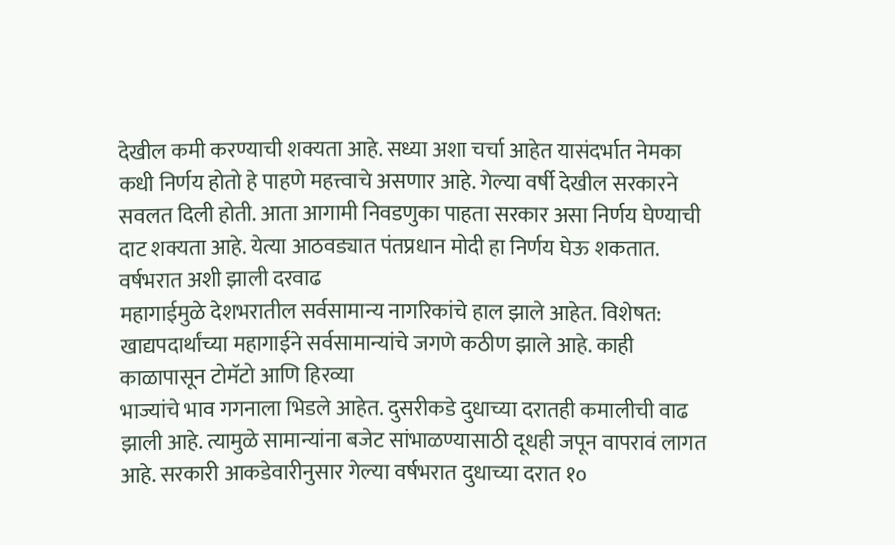देखील कमी करण्याची शक्यता आहे. सध्या अशा चर्चा आहेत यासंदर्भात नेमका कधी निर्णय होतो हे पाहणे महत्त्वाचे असणार आहे. गेल्या वर्षी देखील सरकारने सवलत दिली होती. आता आगामी निवडणुका पाहता सरकार असा निर्णय घेण्याची दाट शक्यता आहे. येत्या आठवड्यात पंतप्रधान मोदी हा निर्णय घेऊ शकतात.
वर्षभरात अशी झाली दरवाढ
महागाईमुळे देशभरातील सर्वसामान्य नागरिकांचे हाल झाले आहेत. विशेषत: खाद्यपदार्थांच्या महागाईने सर्वसामान्यांचे जगणे कठीण झाले आहे. काही काळापासून टोमॅटो आणि हिरव्या
भाज्यांचे भाव गगनाला भिडले आहेत. दुसरीकडे दुधाच्या दरातही कमालीची वाढ झाली आहे. त्यामुळे सामान्यांना बजेट सांभाळण्यासाठी दूधही जपून वापरावं लागत आहे. सरकारी आकडेवारीनुसार गेल्या वर्षभरात दुधाच्या दरात १०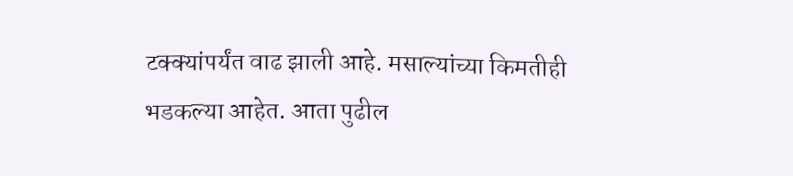टक्क्यांपर्यंत वाढ झाली आहे. मसाल्यांच्या किमतीही भडकल्या आहेत. आता पुढील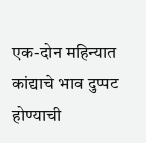एक-दोन महिन्यात कांद्याचे भाव दुप्पट होण्याची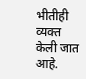भीतीही व्यक्त केली जात आहे.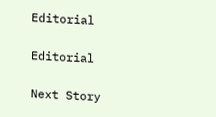Editorial

Editorial

Next Story